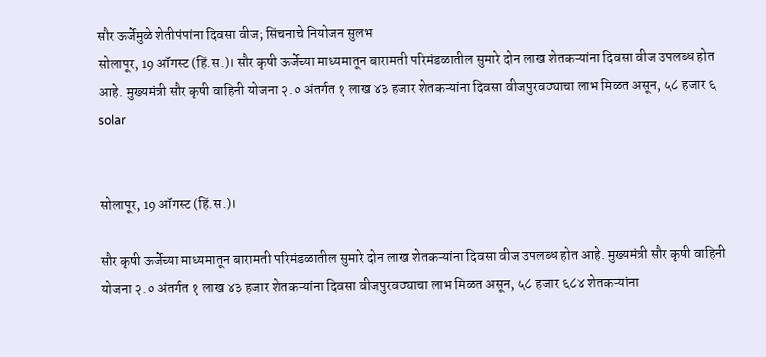सौर ऊर्जेमुळे शेतीपंपांना दिवसा वीज; सिंचनाचे नियोजन सुलभ
सोलापूर, 19 ऑगस्ट (हिं.स.)। सौर कृषी ऊर्जेच्या माध्यमातून बारामती परिमंडळातील सुमारे दोन लाख शेतकऱ्यांना दिवसा वीज उपलब्ध होत आहे. मुख्यमंत्री सौर कृषी वाहिनी योजना २.० अंतर्गत १ लाख ४३ हजार शेतकऱ्यांना दिवसा वीजपुरवठ्याचा लाभ मिळत असून, ५८ हजार ६
solar


सोलापूर, 19 ऑगस्ट (हिं.स.)।

सौर कृषी ऊर्जेच्या माध्यमातून बारामती परिमंडळातील सुमारे दोन लाख शेतकऱ्यांना दिवसा वीज उपलब्ध होत आहे. मुख्यमंत्री सौर कृषी वाहिनी योजना २.० अंतर्गत १ लाख ४३ हजार शेतकऱ्यांना दिवसा वीजपुरवठ्याचा लाभ मिळत असून, ५८ हजार ६८४ शेतकऱ्यांना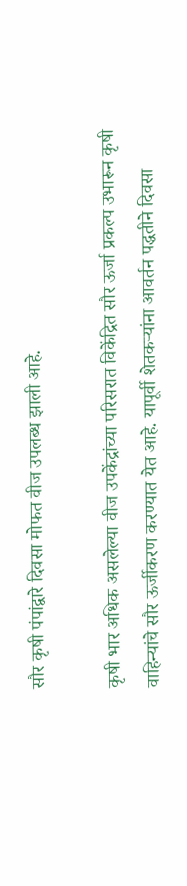सौर कृषी पंपांद्वारे दिवसा मोफत वीज उपलब्ध झाली आहे.

कृषी भार अधिक असलेल्या वीज उपकेंद्रांच्या परिसरात विकेंद्रित सौर ऊर्जा प्रकल्प उभारून कृषी वाहिन्यांचे सौर ऊर्जीकरण करण्यात येत आहे. यापूर्वी शेतकऱ्यांना आवर्तन पद्धतीने दिवसा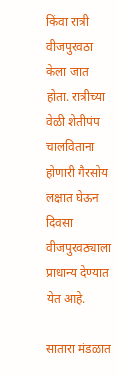किंवा रात्री वीजपुरवठा केला जात होता. रात्रीच्या वेळी शेतीपंप चालविताना होणारी गैरसोय लक्षात घेऊन दिवसा वीजपुरवठ्याला प्राधान्य देण्यात येत आहे.

सातारा मंडळात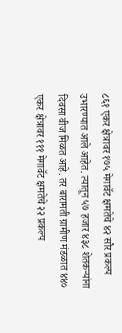८६१ एकर क्षेत्रावर १७५ मेगावॅट क्षमतेचे ४२ सौर प्रकल्प उभारण्यात आले आहेत. त्यातून ५७ हजार ४३८ शेतकऱ्यांना दिवसा वीज मिळत आहे. तर बारामती ग्रामीण मंडळात ४४० एकर क्षेत्रावर १११ मेगावॅट क्षमतेचे २२ प्रकल्प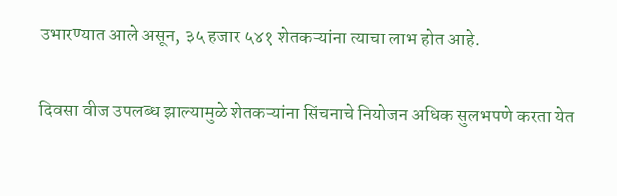उभारण्यात आले असून, ३५ हजार ५४१ शेतकऱ्यांना त्याचा लाभ होत आहे.

दिवसा वीज उपलब्ध झाल्यामुळे शेतकऱ्यांना सिंचनाचे नियोजन अधिक सुलभपणे करता येत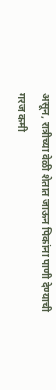असून, रात्रीच्या वेळी शेतात जाऊन पिकांना पाणी देण्याची गरज कमी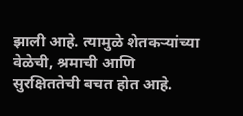झाली आहे. त्यामुळे शेतकऱ्यांच्या वेळेची, श्रमाची आणि सुरक्षिततेची बचत होत आहे.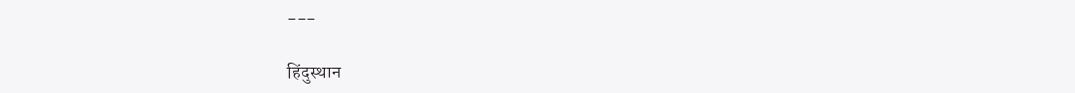---

हिंदुस्थान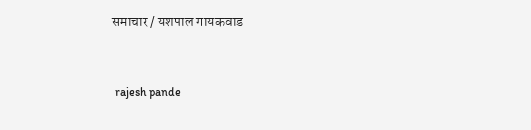समाचार / यशपाल गायकवाड


 rajesh pande